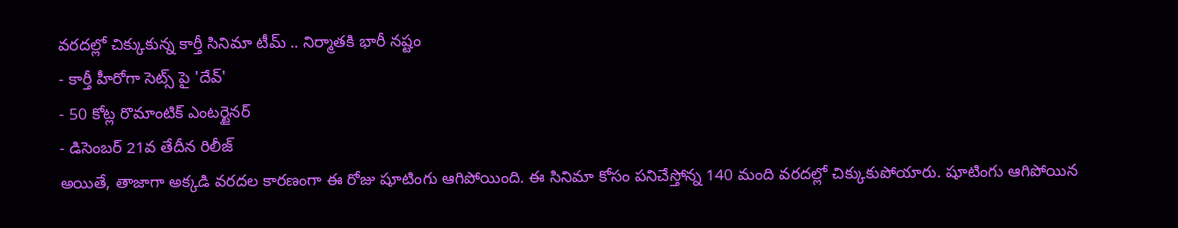వరదల్లో చిక్కుకున్న కార్తీ సినిమా టీమ్ .. నిర్మాతకి భారీ నష్టం
- కార్తీ హీరోగా సెట్స్ పై 'దేవ్'
- 50 కోట్ల రొమాంటిక్ ఎంటర్టైనర్
- డిసెంబర్ 21వ తేదీన రిలీజ్
అయితే, తాజాగా అక్కడి వరదల కారణంగా ఈ రోజు షూటింగు ఆగిపోయింది. ఈ సినిమా కోసం పనిచేస్తోన్న 140 మంది వరదల్లో చిక్కుకుపోయారు. షూటింగు ఆగిపోయిన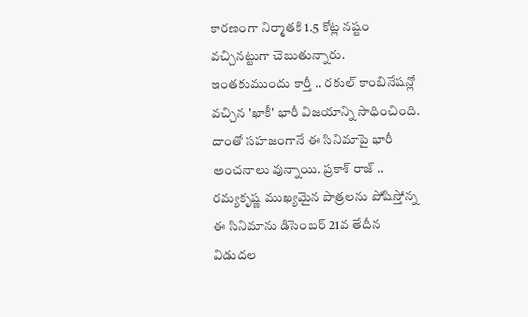కారణంగా నిర్మాతకి 1.5 కోట్ల నష్టం వచ్చినట్టుగా చెబుతున్నారు. ఇంతకుముందు కార్తీ .. రకుల్ కాంబినేషన్లో వచ్చిన 'ఖాకీ' భారీ విజయాన్ని సాధించింది. దాంతో సహజంగానే ఈ సినిమాపై భారీ అంచనాలు వున్నాయి. ప్రకాశ్ రాజ్ .. రమ్యకృష్ణ ముఖ్యమైన పాత్రలను పోషిస్తోన్న ఈ సినిమాను డిసెంబర్ 21వ తేదీన విడుదల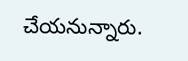చేయనున్నారు.